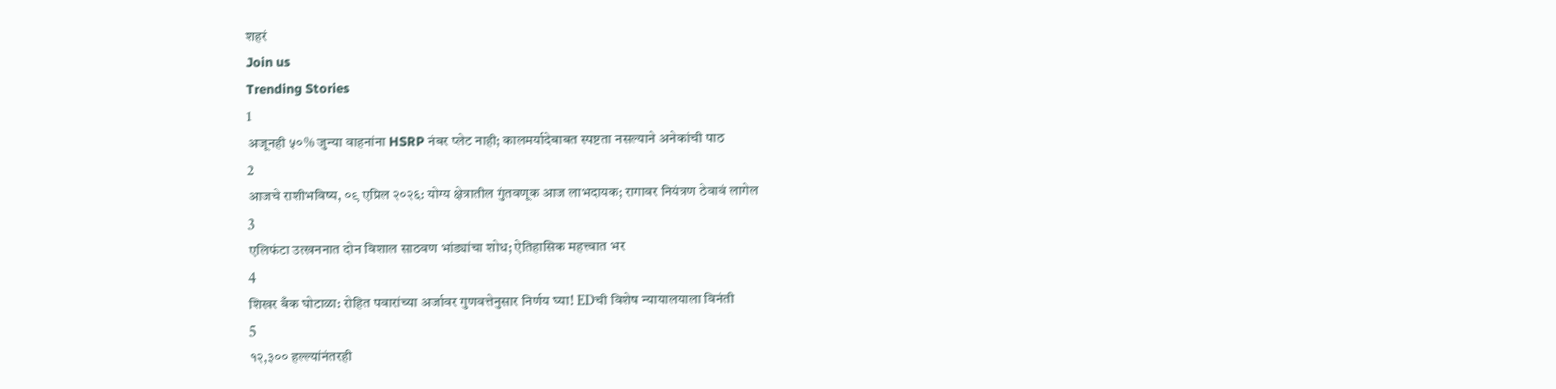शहरं
Join us
Trending Stories
1
अजूनही ५०% जुन्या वाहनांना HSRP नंबर प्लेट नाही; कालमर्यादेबाबत स्पष्टता नसल्याने अनेकांची पाठ
2
आजचे राशीभविष्य, ०९ एप्रिल २०२६: योग्य क्षेत्रातील गुंतवणूक आज लाभदायक; रागावर नियंत्रण ठेवावं लागेल
3
एलिफंटा उत्खननात दोन विशाल साठवण भांड्यांचा शोध; ऐतिहासिक महत्त्वात भर
4
शिखर बँक घोटाळा: रोहित पवारांच्या अर्जावर गुणवत्तेनुसार निर्णय घ्या! EDची विशेष न्यायालयाला विनंती
5
१२,३०० हल्ल्यांनंतरही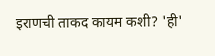इराणची ताकद कायम कशी? 'ही'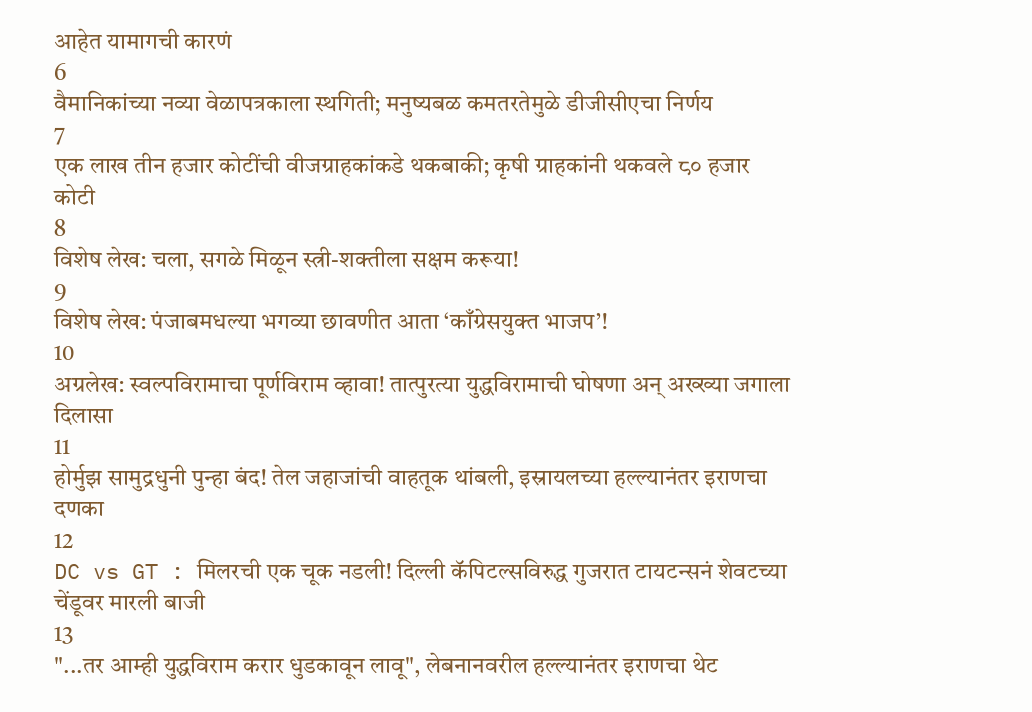आहेत यामागची कारणं
6
वैमानिकांच्या नव्या वेळापत्रकाला स्थगिती; मनुष्यबळ कमतरतेमुळे डीजीसीएचा निर्णय
7
एक लाख तीन हजार कोटींची वीजग्राहकांकडे थकबाकी; कृषी ग्राहकांनी थकवले ८० हजार कोटी
8
विशेष लेख: चला, सगळे मिळून स्त्री-शक्तीला सक्षम करूया!
9
विशेष लेख: पंजाबमधल्या भगव्या छावणीत आता ‘काँग्रेसयुक्त भाजप’!
10
अग्रलेख: स्वल्पविरामाचा पूर्णविराम व्हावा! तात्पुरत्या युद्धविरामाची घोषणा अन् अख्ख्या जगाला दिलासा
11
होर्मुझ सामुद्रधुनी पुन्हा बंद! तेल जहाजांची वाहतूक थांबली, इस्रायलच्या हल्ल्यानंतर इराणचा दणका
12
DC vs GT : मिलरची एक चूक नडली! दिल्ली कॅपिटल्सविरुद्ध गुजरात टायटन्सनं शेवटच्या चेंडूवर मारली बाजी
13
"...तर आम्ही युद्धविराम करार धुडकावून लावू", लेबनानवरील हल्ल्यानंतर इराणचा थेट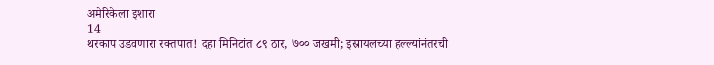अमेरिकेला इशारा
14
थरकाप उडवणारा रक्तपात! दहा मिनिटांत ८९ ठार, ७०० जखमी; इस्रायलच्या हल्ल्यांनंतरची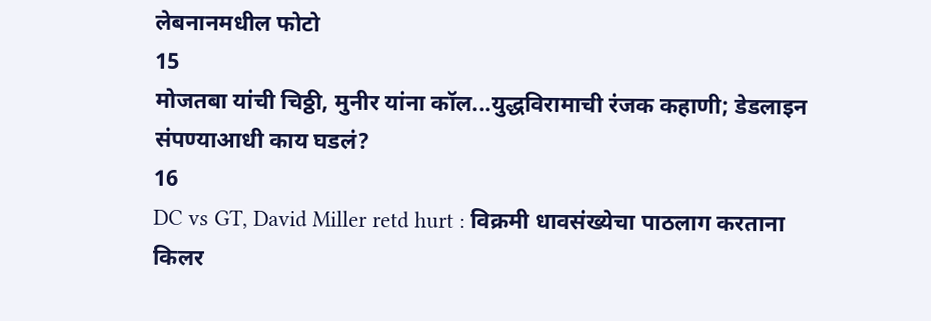लेबनानमधील फोटो
15
मोजतबा यांची चिठ्ठी, मुनीर यांना कॉल...युद्धविरामाची रंजक कहाणी; डेडलाइन संपण्याआधी काय घडलं?
16
DC vs GT, David Miller retd hurt : विक्रमी धावसंख्येचा पाठलाग करताना किलर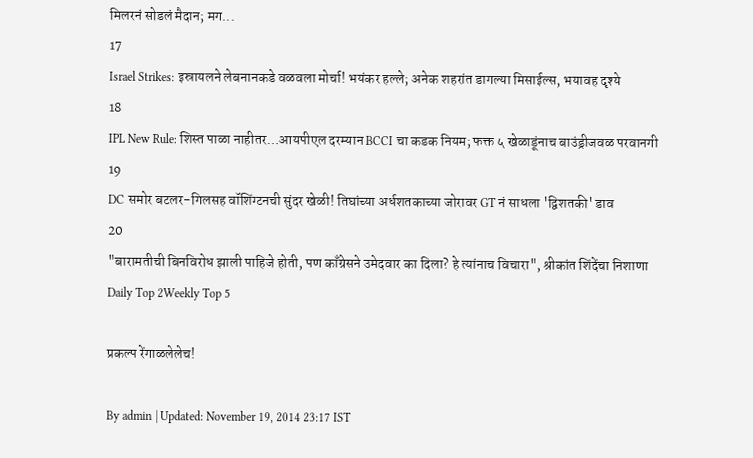मिलरनं सोडलं मैदान; मग...
17
Israel Strikes: इस्रायलने लेबनानकडे वळवला मोर्चा! भयंकर हल्ले; अनेक शहरांत डागल्या मिसाईल्स, भयावह दृश्ये
18
IPL New Rule: शिस्त पाळा नाहीतर…आयपीएल दरम्यान BCCI चा कडक नियम; फक्त ५ खेळाडूंनाच बाउंड्रीजवळ परवानगी
19
DC समोर बटलर-गिलसह वॉशिंग्टनची सुंदर खेळी! तिघांच्या अर्धशतकाच्या जोरावर GT नं साधला 'द्विशतकी' डाव
20
"बारामतीची बिनविरोध झाली पाहिजे होती, पण काँग्रेसने उमेदवार का दिला? हे त्यांनाच विचारा", श्रीकांत शिंदेंचा निशाणा
Daily Top 2Weekly Top 5

प्रकल्प रेंगाळलेलेच!

By admin | Updated: November 19, 2014 23:17 IST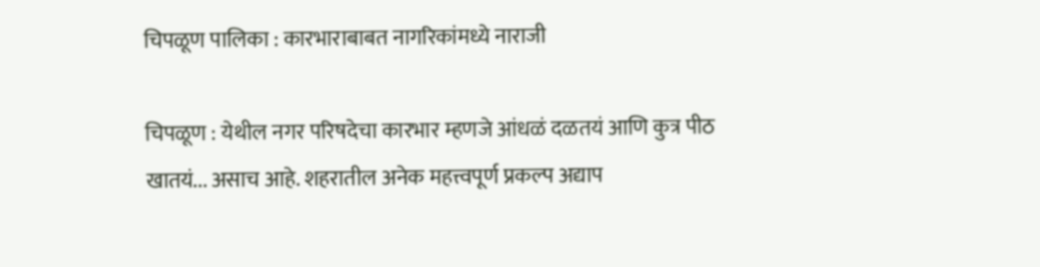चिपळूण पालिका : कारभाराबाबत नागरिकांमध्ये नाराजी

चिपळूण : येथील नगर परिषदेचा कारभार म्हणजे आंधळं दळतयं आणि कुत्र पीठ खातयं... असाच आहे. शहरातील अनेक महत्त्वपूर्ण प्रकल्प अद्याप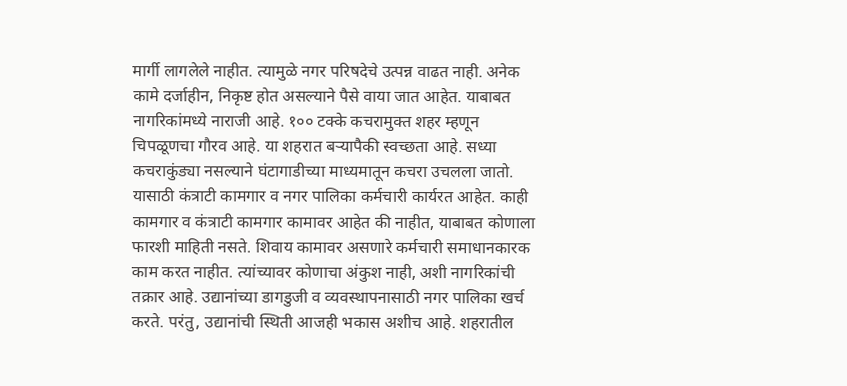मार्गी लागलेले नाहीत. त्यामुळे नगर परिषदेचे उत्पन्न वाढत नाही. अनेक कामे दर्जाहीन, निकृष्ट होत असल्याने पैसे वाया जात आहेत. याबाबत नागरिकांमध्ये नाराजी आहे. १०० टक्के कचरामुक्त शहर म्हणून चिपळूणचा गौरव आहे. या शहरात बऱ्यापैकी स्वच्छता आहे. सध्या कचराकुंड्या नसल्याने घंटागाडीच्या माध्यमातून कचरा उचलला जातो. यासाठी कंत्राटी कामगार व नगर पालिका कर्मचारी कार्यरत आहेत. काही कामगार व कंत्राटी कामगार कामावर आहेत की नाहीत, याबाबत कोणाला फारशी माहिती नसते. शिवाय कामावर असणारे कर्मचारी समाधानकारक काम करत नाहीत. त्यांच्यावर कोणाचा अंकुश नाही, अशी नागरिकांची तक्रार आहे. उद्यानांच्या डागडुजी व व्यवस्थापनासाठी नगर पालिका खर्च करते. परंतु, उद्यानांची स्थिती आजही भकास अशीच आहे. शहरातील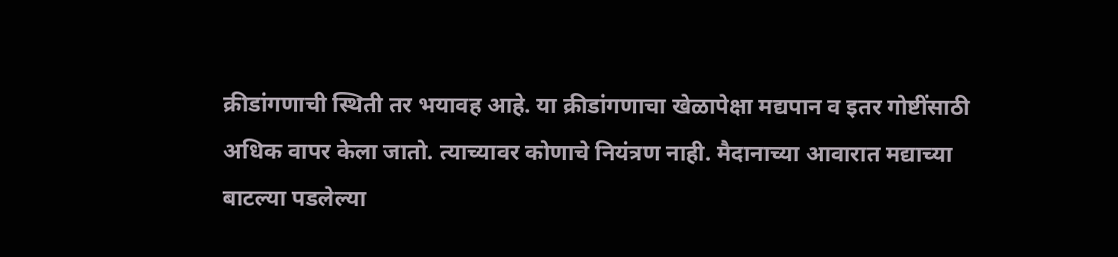क्रीडांगणाची स्थिती तर भयावह आहे. या क्रीडांगणाचा खेळापेक्षा मद्यपान व इतर गोष्टींसाठी अधिक वापर केला जातो. त्याच्यावर कोणाचे नियंत्रण नाही. मैदानाच्या आवारात मद्याच्या बाटल्या पडलेल्या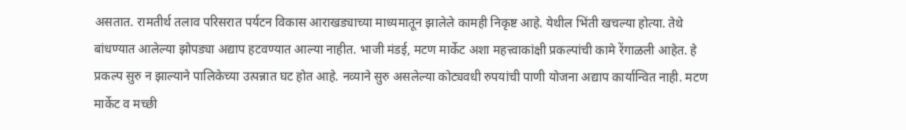असतात. रामतीर्थ तलाव परिसरात पर्यटन विकास आराखड्याच्या माध्यमातून झालेले कामही निकृष्ट आहे. येथील भिंती खचल्या होत्या. तेथे बांधण्यात आलेल्या झोपड्या अद्याप हटवण्यात आल्या नाहीत. भाजी मंडई, मटण मार्केट अशा महत्त्वाकांक्षी प्रकल्पांची कामे रेंगाळली आहेत. हे प्रकल्प सुरु न झाल्याने पालिकेच्या उत्पन्नात घट होत आहे. नव्याने सुरु असलेल्या कोट्यवधी रुपयांची पाणी योजना अद्याप कार्यान्वित नाही. मटण मार्केट व मच्छी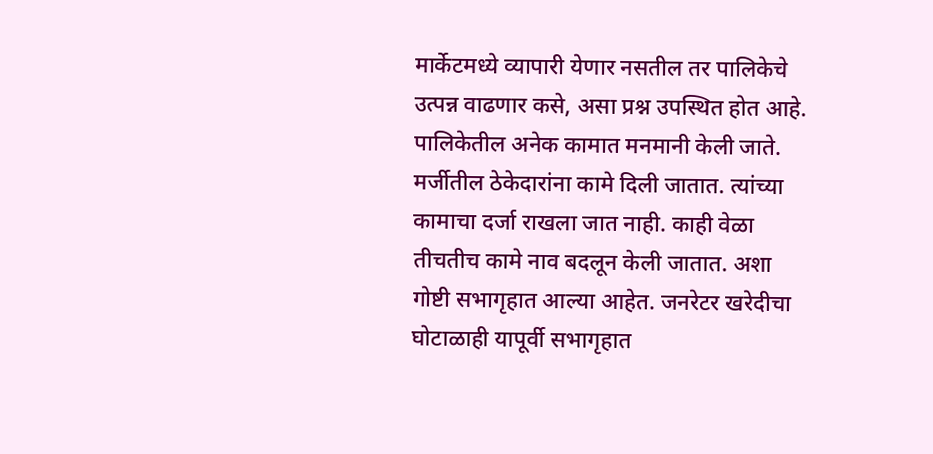मार्केटमध्ये व्यापारी येणार नसतील तर पालिकेचे उत्पन्न वाढणार कसे, असा प्रश्न उपस्थित होत आहे. पालिकेतील अनेक कामात मनमानी केली जाते. मर्जीतील ठेकेदारांना कामे दिली जातात. त्यांच्या कामाचा दर्जा राखला जात नाही. काही वेळा तीचतीच कामे नाव बदलून केली जातात. अशा गोष्टी सभागृहात आल्या आहेत. जनरेटर खरेदीचा घोटाळाही यापूर्वी सभागृहात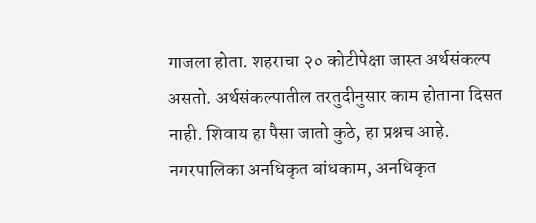गाजला होता. शहराचा २० कोटीपेक्षा जास्त अर्थसंकल्प असतो. अर्थसंकल्पातील तरतुदीनुसार काम होताना दिसत नाही. शिवाय हा पैसा जातो कुठे, हा प्रश्नच आहे. नगरपालिका अनधिकृत बांधकाम, अनधिकृत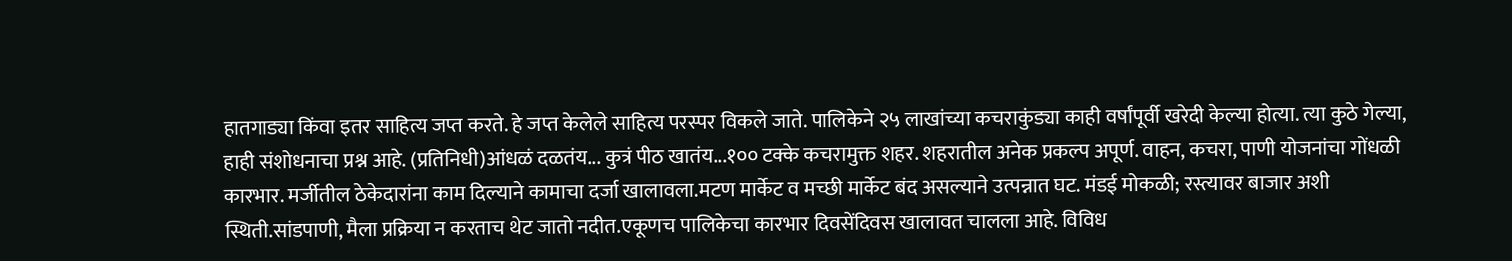हातगाड्या किंवा इतर साहित्य जप्त करते. हे जप्त केलेले साहित्य परस्पर विकले जाते. पालिकेने २५ लाखांच्या कचराकुंड्या काही वर्षांपूर्वी खरेदी केल्या होत्या. त्या कुठे गेल्या, हाही संशोधनाचा प्रश्न आहे. (प्रतिनिधी)आंधळं दळतंय... कुत्रं पीठ खातंय...१०० टक्के कचरामुक्त शहर. शहरातील अनेक प्रकल्प अपूर्ण. वाहन, कचरा, पाणी योजनांचा गोंधळी कारभार. मर्जीतील ठेकेदारांना काम दिल्याने कामाचा दर्जा खालावला.मटण मार्केट व मच्छी मार्केट बंद असल्याने उत्पन्नात घट. मंडई मोकळी; रस्त्यावर बाजार अशी स्थिती.सांडपाणी, मैला प्रक्रिया न करताच थेट जातो नदीत.एकूणच पालिकेचा कारभार दिवसेंदिवस खालावत चालला आहे. विविध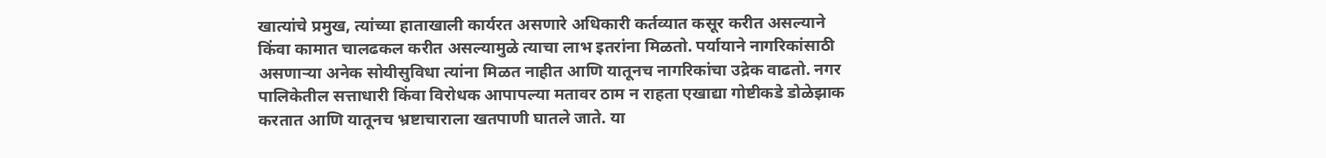खात्यांचे प्रमुख, त्यांच्या हाताखाली कार्यरत असणारे अधिकारी कर्तव्यात कसूर करीत असल्याने किंवा कामात चालढकल करीत असल्यामुळे त्याचा लाभ इतरांना मिळतो. पर्यायाने नागरिकांसाठी असणाऱ्या अनेक सोयीसुविधा त्यांना मिळत नाहीत आणि यातूनच नागरिकांचा उद्रेक वाढतो. नगर पालिकेतील सत्ताधारी किंवा विरोधक आपापल्या मतावर ठाम न राहता एखाद्या गोष्टीकडे डोळेझाक करतात आणि यातूनच भ्रष्टाचाराला खतपाणी घातले जाते. या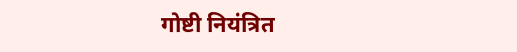गोष्टी नियंत्रित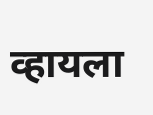व्हायला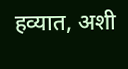हव्यात, अशी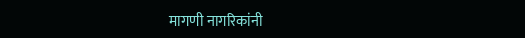मागणी नागरिकांनी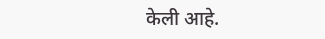केली आहे.